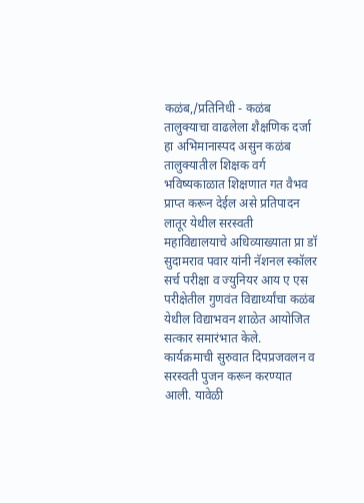कळंब,/प्रतिनिधी - कळंब तालुक्याचा वाढलेला शैक्षणिक दर्जा हा अभिमानास्पद असुन कळंब तालुक्यातील शिक्षक वर्ग भविष्यकाळात शिक्षणात गत वैभव प्राप्त करून देईल असे प्रतिपादन लातूर येथील सरस्वती महाविद्यालयाचे अधिव्याख्याता प्रा डॉ सुदामराव पवार यांनी नॅशनल स्कॉलर सर्च परीक्षा व ज्युनियर आय ए एस परीक्षेतील गुणवंत विद्यार्थ्यांचा कळंब येथील विद्याभवन शाळेत आयोजित सत्कार समारंभात केले.
कार्यक्रमाची सुरुवात दिपप्रजवलन व सरस्वती पुजन करून करण्यात आली. यावेळी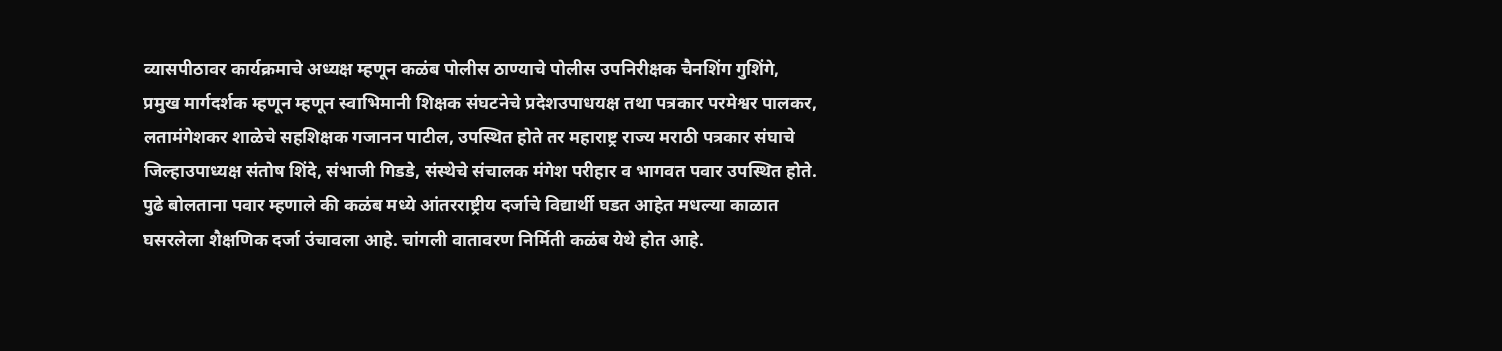व्यासपीठावर कार्यक्रमाचे अध्यक्ष म्हणून कळंब पोलीस ठाण्याचे पोलीस उपनिरीक्षक चैनशिंग गुशिंगे, प्रमुख मार्गदर्शक म्हणून म्हणून स्वाभिमानी शिक्षक संघटनेचे प्रदेशउपाधयक्ष तथा पत्रकार परमेश्वर पालकर, लतामंगेशकर शाळेचे सहशिक्षक गजानन पाटील, उपस्थित होते तर महाराष्ट्र राज्य मराठी पत्रकार संघाचे जिल्हाउपाध्यक्ष संतोष शिंदे, संभाजी गिडडे, संस्थेचे संचालक मंगेश परीहार व भागवत पवार उपस्थित होते.
पुढे बोलताना पवार म्हणाले की कळंब मध्ये आंतरराष्ट्रीय दर्जाचे विद्यार्थी घडत आहेत मधल्या काळात घसरलेला शैक्षणिक दर्जा उंचावला आहे. चांगली वातावरण निर्मिती कळंब येथे होत आहे.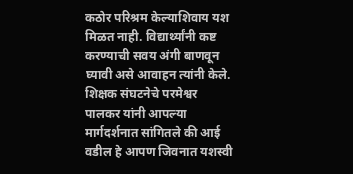कठोर परिश्रम केल्याशिवाय यश मिळत नाही. विद्यार्थ्यांनी कष्ट करण्याची सवय अंगी बाणवून घ्यावी असे आवाहन त्यांनी केले.
शिक्षक संघटनेचे परमेश्वर पालकर यांनी आपल्या मार्गदर्शनात सांगितले की आई वडील हे आपण जिवनात यशस्वी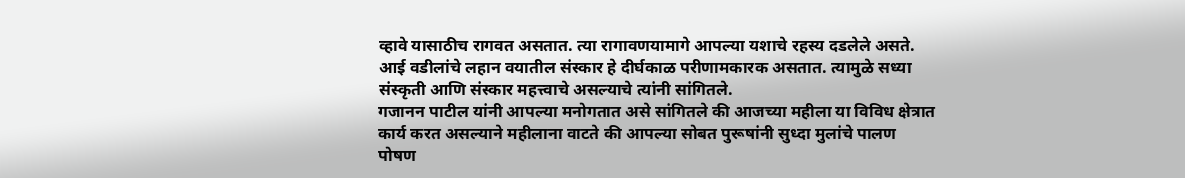व्हावे यासाठीच रागवत असतात. त्या रागावणयामागे आपल्या यशाचे रहस्य दडलेले असते. आई वडीलांचे लहान वयातील संस्कार हे दीर्घकाळ परीणामकारक असतात. त्यामुळे सध्या संस्कृती आणि संस्कार महत्त्वाचे असल्याचे त्यांनी सांगितले.
गजानन पाटील यांनी आपल्या मनोगतात असे सांगितले की आजच्या महीला या विविध क्षेत्रात कार्य करत असल्याने महीलाना वाटते की आपल्या सोबत पुरूषांनी सुध्दा मुलांचे पालण पोषण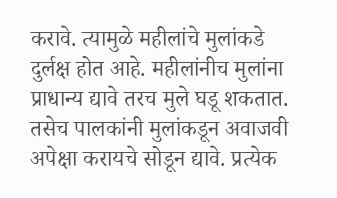करावे. त्यामुळे महीलांचे मुलांकडे दुर्लक्ष होत आहे. महीलांनीच मुलांना प्राधान्य द्यावे तरच मुले घडू शकतात. तसेच पालकांनी मुलांकडून अवाजवी अपेक्षा करायचे सोडून द्यावे. प्रत्येक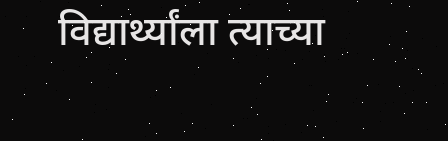विद्यार्थ्यांला त्याच्या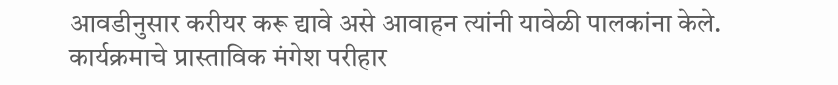आवडीनुसार करीयर करू द्यावे असे आवाहन त्यांनी यावेळी पालकांना केले.
कार्यक्रमाचे प्रास्ताविक मंगेश परीहार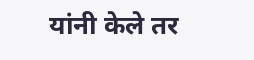यांनी केले तर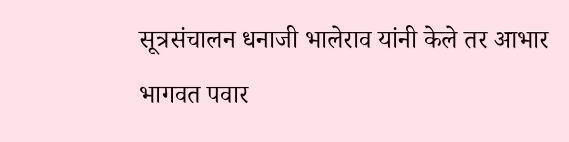सूत्रसंचालन धनाजी भालेराव यांनी केले तर आभार भागवत पवार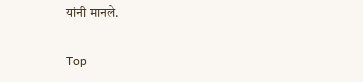यांनी मानले.

Top